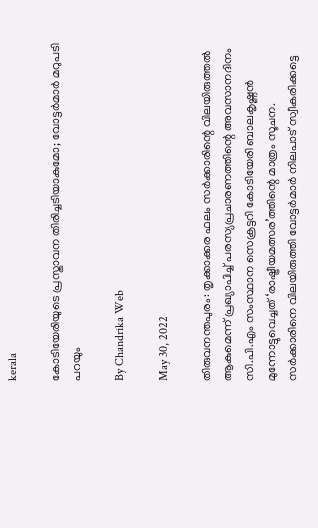kerala

കോടിയേരിയുടെ പ്രസ്താവന തിരിച്ചടിയാകുമോ; വോട്ടര്‍മാര്‍ മറുപടി പറയും

By Chandrika Web

May 30, 2022

തിരുവനന്തപുരം: തൃക്കാക്കര ഫലം സര്‍ക്കാരിന്റെ വിലയിരുത്തല്‍ ആകുമെന്ന് പ്രഖ്യാപിച്ച് പരസ്യപ്രചാരണത്തിന്റെ അവസാനദിനം സി.പി.എം സംസ്ഥാന സെക്രട്ടറി കോടിയേരി ബാലകൃഷ്ണന്‍ മുന്നോട്ടുവെച്ചത് ‘രാഷ്ട്രീയമത്സര’ത്തിന്റെ മാത്രം സൂചന. സര്‍ക്കാരിനെ വിലയിരുത്തി വോട്ടര്‍മാര്‍ നിലപാട് സ്വീകരിക്കട്ടെ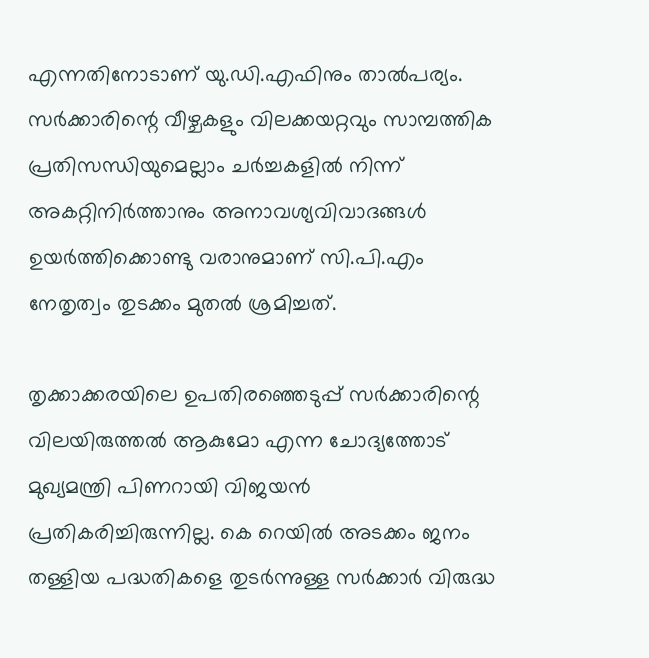എന്നതിനോടാണ് യു.ഡി.എഫിനും താല്‍പര്യം. സര്‍ക്കാരിന്റെ വീഴ്ചകളും വിലക്കയറ്റവും സാമ്പത്തിക പ്രതിസന്ധിയുമെല്ലാം ചര്‍ച്ചകളില്‍ നിന്ന് അകറ്റിനിര്‍ത്താനും അനാവശ്യവിവാദങ്ങള്‍ ഉയര്‍ത്തിക്കൊണ്ടു വരാനുമാണ് സി.പി.എം നേതൃത്വം തുടക്കം മുതല്‍ ശ്രമിച്ചത്.

തൃക്കാക്കരയിലെ ഉപതിരഞ്ഞെടുപ്പ് സര്‍ക്കാരിന്റെ വിലയിരുത്തല്‍ ആകുമോ എന്ന ചോദ്യത്തോട് മുഖ്യമന്ത്രി പിണറായി വിജയന്‍ പ്രതികരിച്ചിരുന്നില്ല. കെ റെയില്‍ അടക്കം ജനം തള്ളിയ പദ്ധതികളെ തുടര്‍ന്നുള്ള സര്‍ക്കാര്‍ വിരുദ്ധ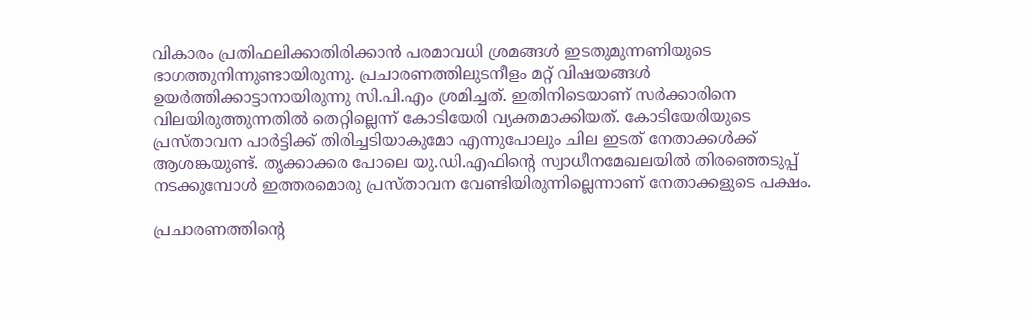വികാരം പ്രതിഫലിക്കാതിരിക്കാന്‍ പരമാവധി ശ്രമങ്ങള്‍ ഇടതുമുന്നണിയുടെ ഭാഗത്തുനിന്നുണ്ടായിരുന്നു. പ്രചാരണത്തിലുടനീളം മറ്റ് വിഷയങ്ങള്‍ ഉയര്‍ത്തിക്കാട്ടാനായിരുന്നു സി.പി.എം ശ്രമിച്ചത്. ഇതിനിടെയാണ് സര്‍ക്കാരിനെ വിലയിരുത്തുന്നതില്‍ തെറ്റില്ലെന്ന് കോടിയേരി വ്യക്തമാക്കിയത്. കോടിയേരിയുടെ പ്രസ്താവന പാര്‍ട്ടിക്ക് തിരിച്ചടിയാകുമോ എന്നുപോലും ചില ഇടത് നേതാക്കള്‍ക്ക് ആശങ്കയുണ്ട്. തൃക്കാക്കര പോലെ യു.ഡി.എഫിന്റെ സ്വാധീനമേഖലയില്‍ തിരഞ്ഞെടുപ്പ് നടക്കുമ്പോള്‍ ഇത്തരമൊരു പ്രസ്താവന വേണ്ടിയിരുന്നില്ലെന്നാണ് നേതാക്കളുടെ പക്ഷം.

പ്രചാരണത്തിന്റെ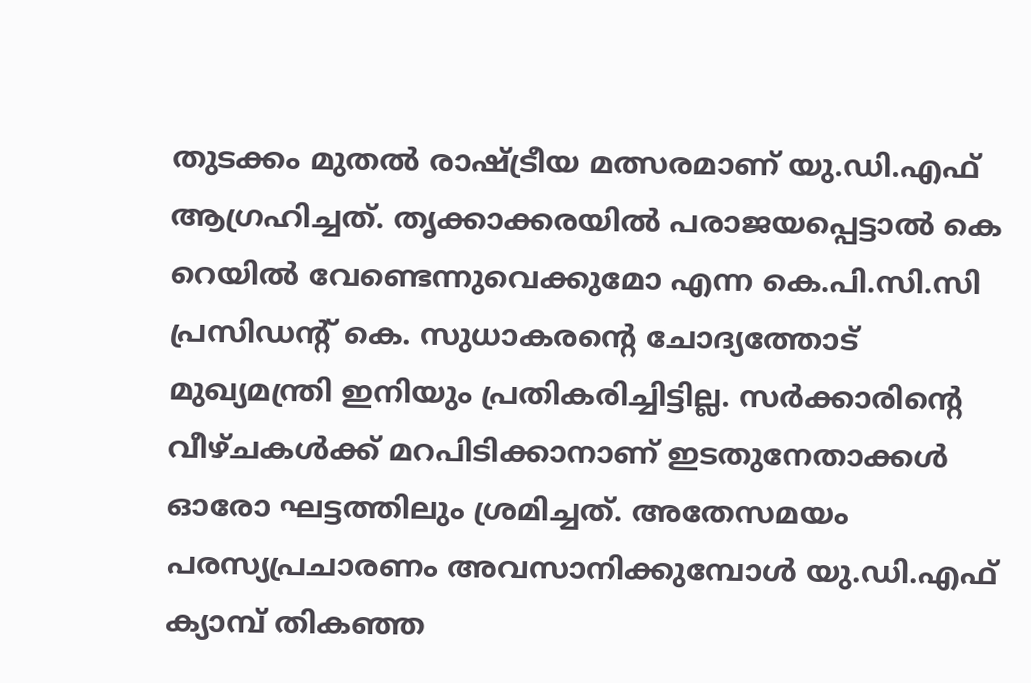തുടക്കം മുതല്‍ രാഷ്ട്രീയ മത്സരമാണ് യു.ഡി.എഫ് ആഗ്രഹിച്ചത്. തൃക്കാക്കരയില്‍ പരാജയപ്പെട്ടാല്‍ കെ റെയില്‍ വേണ്ടെന്നുവെക്കുമോ എന്ന കെ.പി.സി.സി പ്രസിഡന്റ് കെ. സുധാകരന്റെ ചോദ്യത്തോട് മുഖ്യമന്ത്രി ഇനിയും പ്രതികരിച്ചിട്ടില്ല. സര്‍ക്കാരിന്റെ വീഴ്ചകള്‍ക്ക് മറപിടിക്കാനാണ് ഇടതുനേതാക്കള്‍ ഓരോ ഘട്ടത്തിലും ശ്രമിച്ചത്. അതേസമയം പരസ്യപ്രചാരണം അവസാനിക്കുമ്പോള്‍ യു.ഡി.എഫ് ക്യാമ്പ് തികഞ്ഞ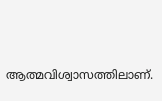ആത്മവിശ്വാസത്തിലാണ്.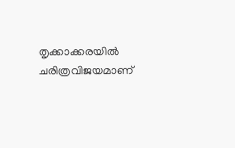തൃക്കാക്കരയില്‍ ചരിത്രവിജയമാണ്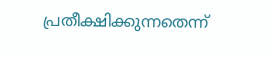പ്രതീക്ഷിക്കുന്നതെന്ന്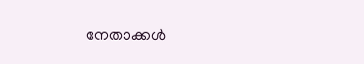നേതാക്കള്‍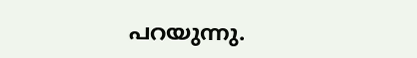പറയുന്നു.